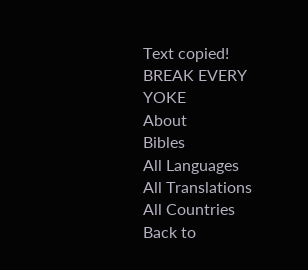Text copied!
BREAK EVERY YOKE
About
Bibles
All Languages
All Translations
All Countries
Back to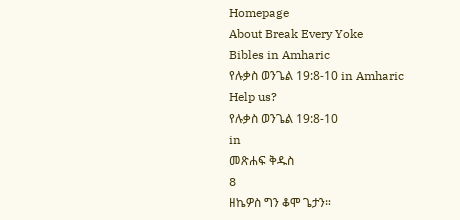Homepage
About Break Every Yoke
Bibles in Amharic
የሉቃስ ወንጌል 19:8-10 in Amharic
Help us?
የሉቃስ ወንጌል 19:8-10
in
መጽሐፍ ቅዱስ
8
ዘኬዎስ ግን ቆሞ ጌታን።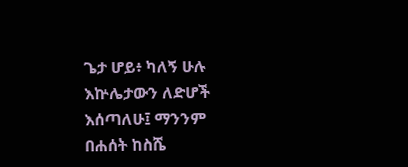ጌታ ሆይ፥ ካለኝ ሁሉ እኵሌታውን ለድሆች እሰጣለሁ፤ ማንንም በሐሰት ከስሼ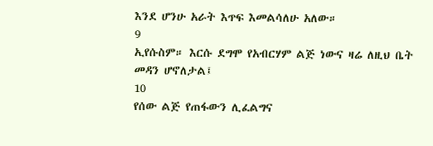እንደ ሆንሁ አራት እጥፍ እመልሳለሁ አለው።
9
ኢየሱስም። እርሱ ደግሞ የአብርሃም ልጅ ነውና ዛሬ ለዚህ ቤት መዳን ሆኖለታል፤
10
የሰው ልጅ የጠፋውን ሊፈልግና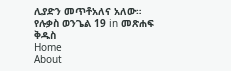ሊያድን መጥቶአለና አለው።
የሉቃስ ወንጌል 19 in መጽሐፍ ቅዱስ
Home
About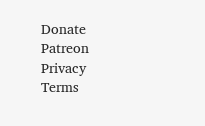Donate
Patreon
Privacy
Terms